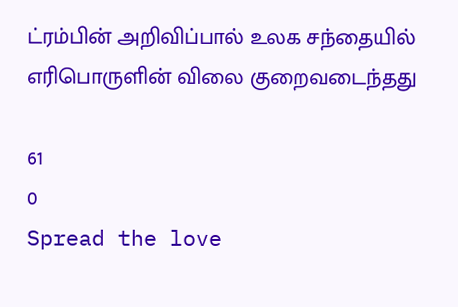ட்ரம்பின் அறிவிப்பால் உலக சந்தையில் எரிபொருளின் விலை குறைவடைந்தது

61
0
Spread the love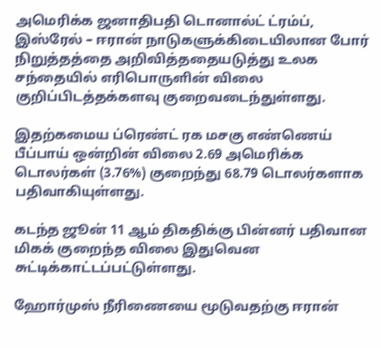அமெரிக்க ஜனாதிபதி டொனால்ட் ட்ரம்ப், இஸ்ரேல் – ஈரான் நாடுகளுக்கிடையிலான போர் நிறுத்தத்தை அறிவித்ததையடுத்து உலக சந்தையில் எரிபொருளின் விலை குறிப்பிடத்தக்களவு குறைவடைந்துள்ளது.

இதற்கமைய ப்ரெண்ட் ரக மசகு எண்ணெய் பீப்பாய் ஒன்றின் விலை 2.69 அமெரிக்க டொலர்கள் (3.76%) குறைந்து 68.79 டொலர்களாக பதிவாகியுள்ளது.

கடந்த ஜூன் 11 ஆம் திகதிக்கு பின்னர் பதிவான மிகக் குறைந்த விலை இதுவென சுட்டிக்காட்டப்பட்டுள்ளது.

ஹோர்முஸ் நீரிணையை மூடுவதற்கு ஈரான்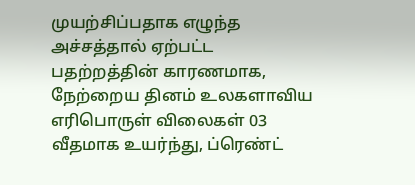முயற்சிப்பதாக எழுந்த அச்சத்தால் ஏற்பட்ட பதற்றத்தின் காரணமாக, நேற்றைய தினம் உலகளாவிய எரிபொருள் விலைகள் 03 வீதமாக உயர்ந்து, ப்ரெண்ட்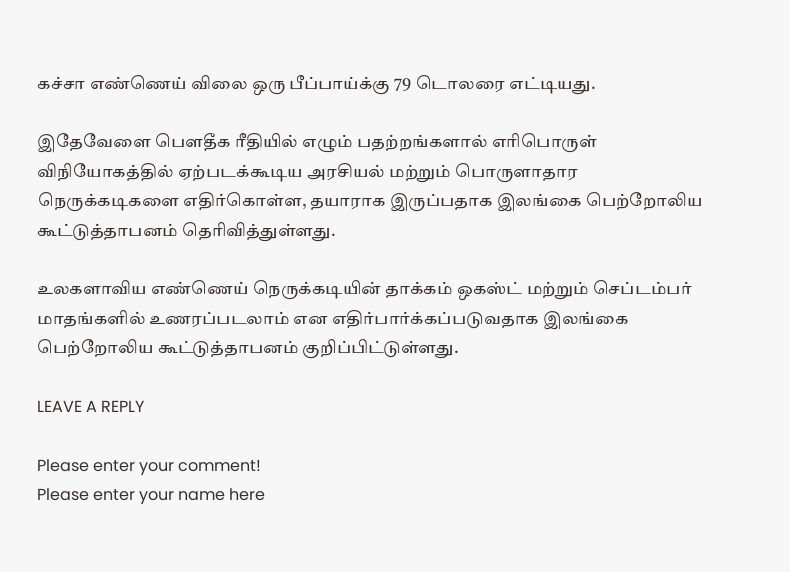கச்சா எண்ணெய் விலை ஒரு பீப்பாய்க்கு 79 டொலரை எட்டியது.

இதேவேளை பௌதீக ரீதியில் எழும் பதற்றங்களால் எரிபொருள் விநியோகத்தில் ஏற்படக்கூடிய அரசியல் மற்றும் பொருளாதார நெருக்கடிகளை எதிர்கொள்ள, தயாராக இருப்பதாக இலங்கை பெற்றோலிய கூட்டுத்தாபனம் தெரிவித்துள்ளது.

உலகளாவிய எண்ணெய் நெருக்கடியின் தாக்கம் ஒகஸ்ட் மற்றும் செப்டம்பர் மாதங்களில் உணரப்படலாம் என எதிர்பார்க்கப்படுவதாக இலங்கை பெற்றோலிய கூட்டுத்தாபனம் குறிப்பிட்டுள்ளது.

LEAVE A REPLY

Please enter your comment!
Please enter your name here